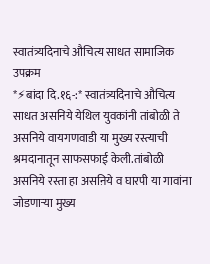स्वातंत्र्यदिनाचे औचित्य साधत सामाजिक उपक्रम
*⚡बांदा दि.१६-:* स्वातंत्र्यदिनाचे औचित्य साधत असनिये येथिल युवकांनी तांबोळी ते असनिये वायगणवाडी या मुख्य रस्त्याची श्रमदानातून साफसफाई केली.तांबोळी असनिये रस्ता हा असऩिये व घारपी या गावांना जोडणाऱ्या मुख्य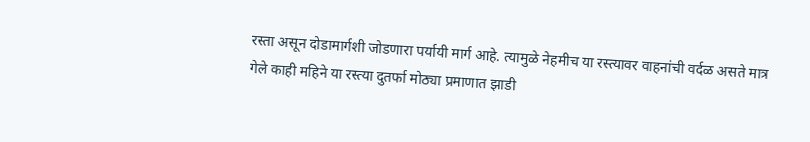रस्ता असून दोडामार्गशी जोडणारा पर्यायी मार्ग आहे. त्यामुळे नेहमीच या रस्त्यावर वाहनांची वर्दळ असते मात्र गेले काही महिने या रस्त्या दुतर्फा मोठ्या प्रमाणात झाडी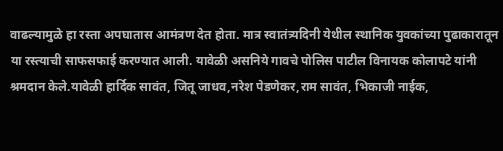वाढल्यामुळे हा रस्ता अपघातास आमंत्रण देत होता. मात्र स्वातंत्र्यदिनी येथील स्थानिक युवकांच्या पुढाकारातून या रस्त्याची साफसफाई करण्यात आली. यावेळी असनिये गावचे पोलिस पाटील विनायक कोलापटे यांनी श्रमदान केले.यावेळी हार्दिक सावंत, जितू जाधव,नरेश पेडणेकर,राम सावंत, भिकाजी नाईक,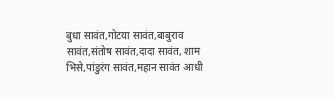बुधा सावंत,गोटया सावंत,बाबुराव सावंत,संतोष सावंत,दादा सावंत, शाम भिसे,पांडुरंग सावंत,महान सावंत आधी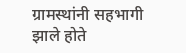ग्रामस्थांनी सहभागी झाले होते